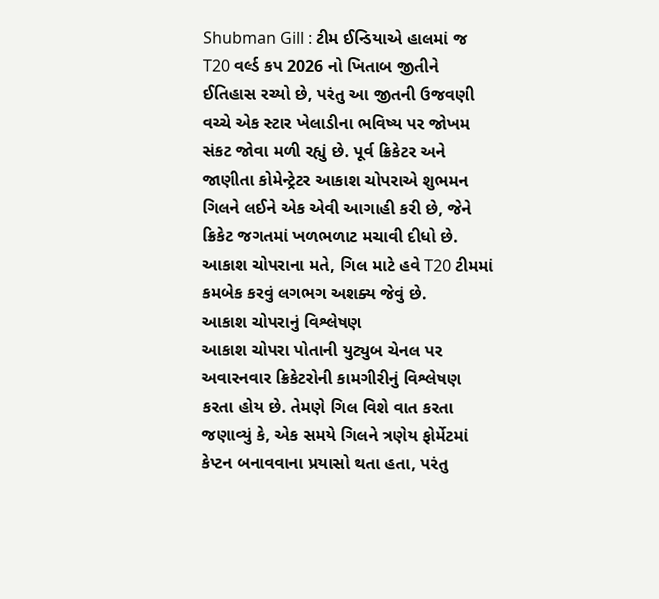Shubman Gill : ટીમ ઈન્ડિયાએ હાલમાં જ T20 વર્લ્ડ કપ 2026 નો ખિતાબ જીતીને ઈતિહાસ રચ્યો છે, પરંતુ આ જીતની ઉજવણી વચ્ચે એક સ્ટાર ખેલાડીના ભવિષ્ય પર જોખમ સંકટ જોવા મળી રહ્યું છે. પૂર્વ ક્રિકેટર અને જાણીતા કોમેન્ટ્રેટર આકાશ ચોપરાએ શુભમન ગિલને લઈને એક એવી આગાહી કરી છે, જેને ક્રિકેટ જગતમાં ખળભળાટ મચાવી દીધો છે. આકાશ ચોપરાના મતે, ગિલ માટે હવે T20 ટીમમાં કમબેક કરવું લગભગ અશક્ય જેવું છે.
આકાશ ચોપરાનું વિશ્લેષણ
આકાશ ચોપરા પોતાની યુટ્યુબ ચેનલ પર અવારનવાર ક્રિકેટરોની કામગીરીનું વિશ્લેષણ કરતા હોય છે. તેમણે ગિલ વિશે વાત કરતા જણાવ્યું કે, એક સમયે ગિલને ત્રણેય ફોર્મેટમાં કેપ્ટન બનાવવાના પ્રયાસો થતા હતા, પરંતુ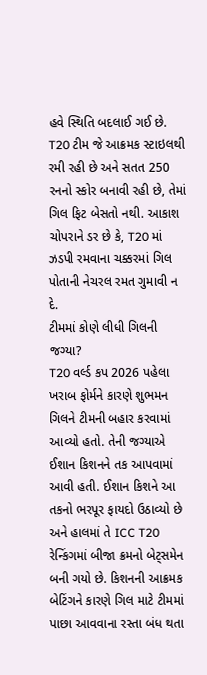હવે સ્થિતિ બદલાઈ ગઈ છે. T20 ટીમ જે આક્રમક સ્ટાઇલથી રમી રહી છે અને સતત 250 રનનો સ્કોર બનાવી રહી છે, તેમાં ગિલ ફિટ બેસતો નથી. આકાશ ચોપરાને ડર છે કે, T20 માં ઝડપી રમવાના ચક્કરમાં ગિલ પોતાની નેચરલ રમત ગુમાવી ન દે.
ટીમમાં કોણે લીધી ગિલની જગ્યા?
T20 વર્લ્ડ કપ 2026 પહેલા ખરાબ ફોર્મને કારણે શુભમન ગિલને ટીમની બહાર કરવામાં આવ્યો હતો. તેની જગ્યાએ ઈશાન કિશનને તક આપવામાં આવી હતી. ઈશાન કિશને આ તકનો ભરપૂર ફાયદો ઉઠાવ્યો છે અને હાલમાં તે ICC T20 રેન્કિંગમાં બીજા ક્રમનો બેટ્સમેન બની ગયો છે. કિશનની આક્રમક બેટિંગને કારણે ગિલ માટે ટીમમાં પાછા આવવાના રસ્તા બંધ થતા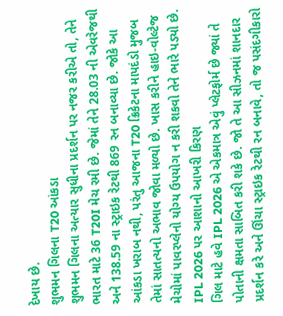દેખાય છે.
શુભમન ગિલના T20 આંકડા
શુભમન ગિલના અત્યાર સુધીના પ્રદર્શન પર નજર કરીએ તો, તેને ભારત માટે 36 T20I મેચ રમી છે. જેમાં તેને 28.03 ની એવરેજથી અને 138.59 ના સ્ટ્રાઇક રેટથી 869 રન બનાવ્યા છે. જોકે આ આંકડા ખરાબ નથી, પરંતુ આજના T20 ક્રિકેટના માપદંડો મુજબ તેમાં સાતત્યનો અભાવ જોવા મળ્યો છે. ખાસ કરીને હાઇ-વોલ્ટેજ મેચોમાં પાવરપ્લેનો યોગ્ય ઉપયોગ ન કરી શકવો તેને ભારે પડ્યો છે.
IPL 2026 પર આશાનો આખરી કિરણ
ગિલ માટે હવે IPL 2026 એ એકમાત્ર એવું પ્લેટફોર્મ છે જ્યાં તે પોતાની ક્ષમતા સાબિત કરી શકે છે. જો તે આ સીઝનમાં શાનદાર પ્રદર્શન કરે અને ઊંચા સ્ટ્રાઇક રેટથી રન બનાવે, તો જ પસંદગીકારો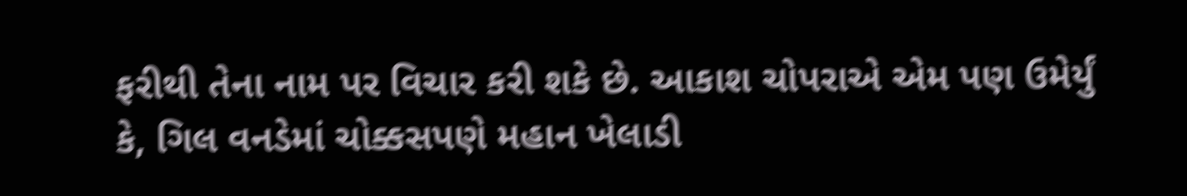ફરીથી તેના નામ પર વિચાર કરી શકે છે. આકાશ ચોપરાએ એમ પણ ઉમેર્યું કે, ગિલ વનડેમાં ચોક્કસપણે મહાન ખેલાડી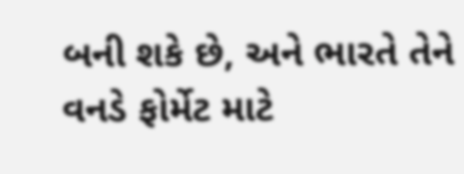બની શકે છે, અને ભારતે તેને વનડે ફોર્મેટ માટે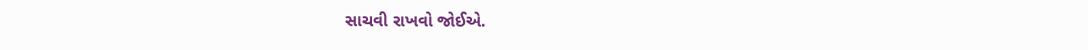સાચવી રાખવો જોઈએ.